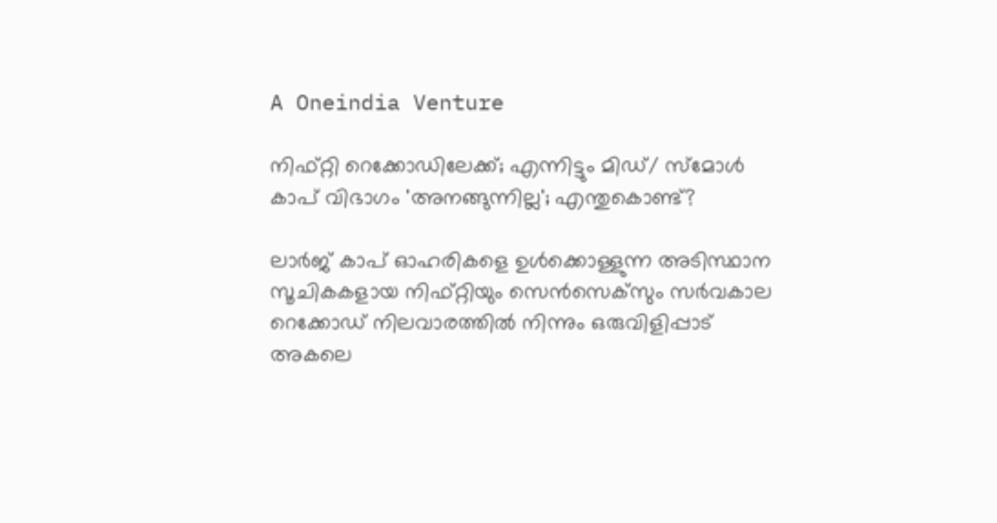A Oneindia Venture

നിഫ്റ്റി റെക്കോഡിലേക്ക്; എന്നിട്ടും മിഡ്/ സ്‌മോള്‍ കാപ് വിഭാഗം 'അനങ്ങുന്നില്ല'; എന്തുകൊണ്ട്?

ലാര്‍ജ് കാപ് ഓഹരികളെ ഉള്‍ക്കൊള്ളുന്ന അടിസ്ഥാന സൂചികകളായ നിഫ്റ്റിയും സെന്‍സെക്‌സും സര്‍വകാല റെക്കോഡ് നിലവാരത്തില്‍ നിന്നും ഒരുവിളിപ്പാട് അകലെ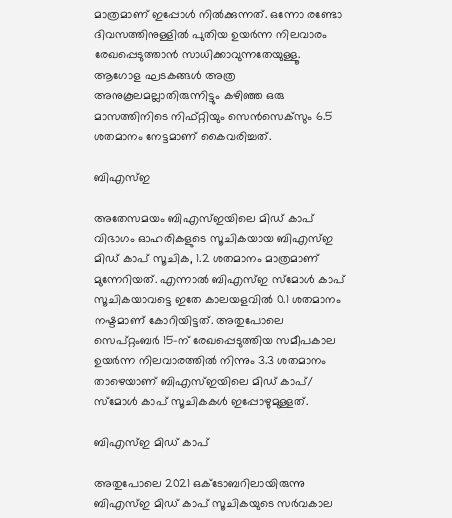മാത്രമാണ് ഇപ്പോള്‍ നില്‍ക്കുന്നത്. ഒന്നോ രണ്ടോ ദിവസത്തിനുള്ളില്‍ പുതിയ ഉയര്‍ന്ന നിലവാരം രേഖപ്പെടുത്താന്‍ സാധിക്കാവുന്നതേയുള്ളൂ. ആഗോള ഘടകങ്ങള്‍ അത്ര അനുകൂലമല്ലാതിരുന്നിട്ടും കഴിഞ്ഞ ഒരു മാസത്തിനിടെ നിഫ്റ്റിയും സെന്‍സെക്‌സും 6.5 ശതമാനം നേട്ടമാണ് കൈവരിച്ചത്.

ബിഎസ്ഇ

അതേസമയം ബിഎസ്ഇയിലെ മിഡ് കാപ് വിഭാഗം ഓഹരികളുടെ സൂചികയായ ബിഎസ്ഇ മിഡ് കാപ് സൂചിക, 1.2 ശതമാനം മാത്രമാണ് മുന്നേറിയത്. എന്നാല്‍ ബിഎസ്ഇ സ്‌മോള്‍ കാപ് സൂചികയാവട്ടെ ഇതേ കാലയളവില്‍ 0.1 ശതമാനം നഷ്ടമാണ് കോറിയിട്ടത്. അതുപോലെ സെപ്റ്റംബര്‍ 15-ന് രേഖപ്പെടുത്തിയ സമീപകാല ഉയര്‍ന്ന നിലവാരത്തില്‍ നിന്നും 3.3 ശതമാനം താഴെയാണ് ബിഎസ്ഇയിലെ മിഡ് കാപ്/ സ്‌മോള്‍ കാപ് സൂചികകള്‍ ഇപ്പോഴുമുള്ളത്.

ബിഎസ്ഇ മിഡ് കാപ്

അതുപോലെ 2021 ഒക്ടോബറിലായിരുന്നു ബിഎസ്ഇ മിഡ് കാപ് സൂചികയുടെ സര്‍വകാല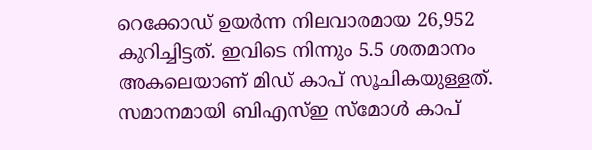റെക്കോഡ് ഉയര്‍ന്ന നിലവാരമായ 26,952 കുറിച്ചിട്ടത്. ഇവിടെ നിന്നും 5.5 ശതമാനം അകലെയാണ് മിഡ് കാപ് സൂചികയുള്ളത്. സമാനമായി ബിഎസ്ഇ സ്‌മോള്‍ കാപ്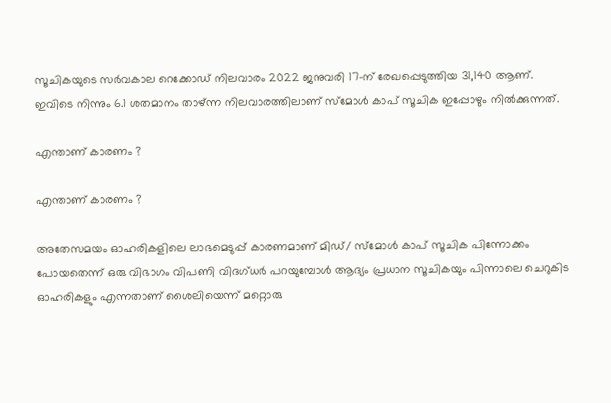സൂചികയുടെ സര്‍വകാല റെക്കോഡ് നിലവാരം 2022 ജനുവരി 17-ന് രേഖപ്പെടുത്തിയ 31,140 ആണ്. ഇവിടെ നിന്നും 6.1 ശതമാനം താഴ്ന്ന നിലവാരത്തിലാണ് സ്‌മോള്‍ കാപ് സൂചിക ഇപ്പോഴും നില്‍ക്കുന്നത്.

എന്താണ് കാരണം ?

എന്താണ് കാരണം ?

അതേസമയം ഓഹരികളിലെ ലാഭമെടുപ്പ് കാരണമാണ് മിഡ്/ സ്‌മോള്‍ കാപ് സൂചിക പിന്നോക്കം പോയതെന്ന് ഒരു വിഭാഗം വിപണി വിദഗ്ധര്‍ പറയുമ്പോള്‍ ആദ്യം പ്രധാന സൂചികയും പിന്നാലെ ചെറുകിട ഓഹരികളും എന്നതാണ് ശൈലിയെന്ന് മറ്റൊരു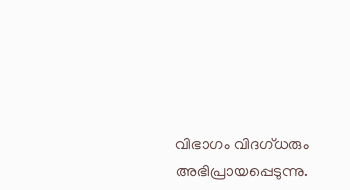വിഭാഗം വിദഗ്ധരും അഭിപ്രായപ്പെടുന്നു.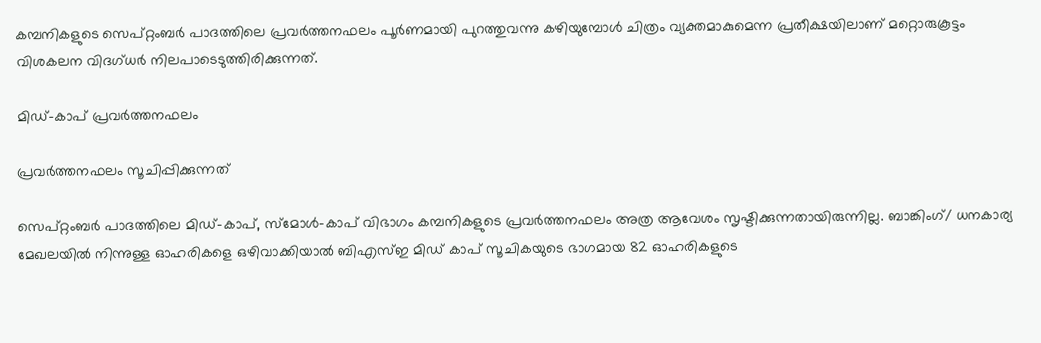കമ്പനികളുടെ സെപ്റ്റംബര്‍ പാദത്തിലെ പ്രവര്‍ത്തനഫലം പൂര്‍ണമായി പുറത്തുവന്നു കഴിയുമ്പോള്‍ ചിത്രം വ്യക്തമാകുമെന്ന പ്രതീക്ഷയിലാണ് മറ്റൊരുകൂട്ടം വിശകലന വിദഗ്ധര്‍ നിലപാടെടുത്തിരിക്കുന്നത്.

മിഡ്-കാപ് പ്രവര്‍ത്തനഫലം

പ്രവര്‍ത്തനഫലം സൂചിപ്പിക്കുന്നത്

സെപ്റ്റംബര്‍ പാദത്തിലെ മിഡ്-കാപ്, സ്‌മോള്‍-കാപ് വിഭാഗം കമ്പനികളുടെ പ്രവര്‍ത്തനഫലം അത്ര ആവേശം സൃഷ്ടിക്കുന്നതായിരുന്നില്ല. ബാങ്കിംഗ്/ ധനകാര്യ മേഖലയില്‍ നിന്നുള്ള ഓഹരികളെ ഒഴിവാക്കിയാല്‍ ബിഎസ്ഇ മിഡ് കാപ് സൂചികയുടെ ഭാഗമായ 82 ഓഹരികളുടെ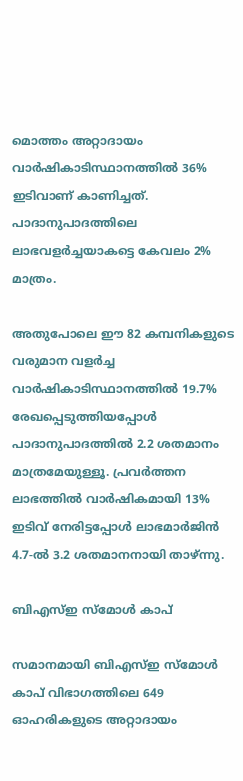മൊത്തം അറ്റാദായം വാര്‍ഷികാടിസ്ഥാനത്തില്‍ 36% ഇടിവാണ് കാണിച്ചത്. പാദാനുപാദത്തിലെ ലാഭവളര്‍ച്ചയാകട്ടെ കേവലം 2% മാത്രം.

അതുപോലെ ഈ 82 കമ്പനികളുടെ വരുമാന വളര്‍ച്ച വാര്‍ഷികാടിസ്ഥാനത്തില്‍ 19.7% രേഖപ്പെടുത്തിയപ്പോള്‍ പാദാനുപാദത്തില്‍ 2.2 ശതമാനം മാത്രമേയുള്ളൂ. പ്രവര്‍ത്തന ലാഭത്തില്‍ വാര്‍ഷികമായി 13% ഇടിവ് നേരിട്ടപ്പോള്‍ ലാഭമാര്‍ജിന്‍ 4.7-ല്‍ 3.2 ശതമാനനായി താഴ്ന്നു.

ബിഎസ്ഇ സ്‌മോള്‍ കാപ്

സമാനമായി ബിഎസ്ഇ സ്‌മോള്‍ കാപ് വിഭാഗത്തിലെ 649 ഓഹരികളുടെ അറ്റാദായം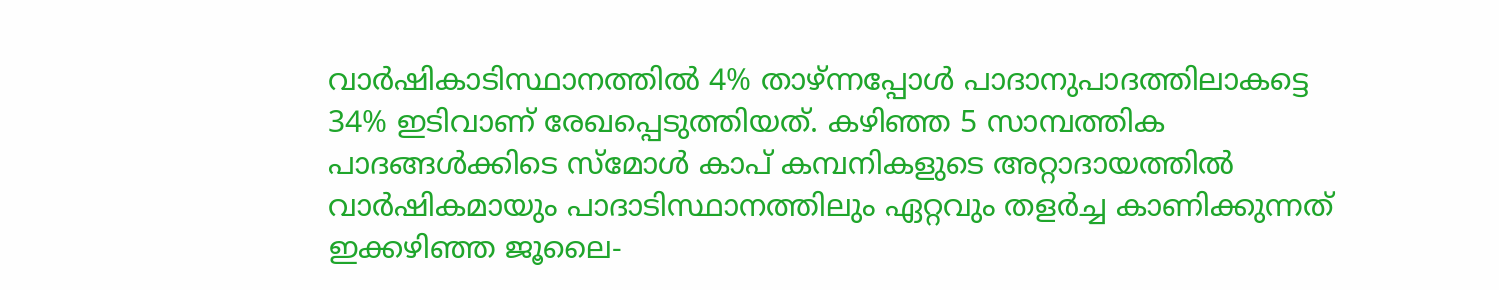വാര്‍ഷികാടിസ്ഥാനത്തില്‍ 4% താഴ്ന്നപ്പോള്‍ പാദാനുപാദത്തിലാകട്ടെ 34% ഇടിവാണ് രേഖപ്പെടുത്തിയത്. കഴിഞ്ഞ 5 സാമ്പത്തിക പാദങ്ങള്‍ക്കിടെ സ്‌മോള്‍ കാപ് കമ്പനികളുടെ അറ്റാദായത്തില്‍ വാര്‍ഷികമായും പാദാടിസ്ഥാനത്തിലും ഏറ്റവും തളര്‍ച്ച കാണിക്കുന്നത് ഇക്കഴിഞ്ഞ ജൂലൈ-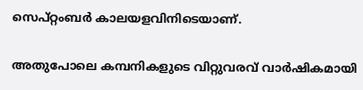സെപ്റ്റംബര്‍ കാലയളവിനിടെയാണ്.

അതുപോലെ കമ്പനികളുടെ വിറ്റുവരവ് വാര്‍ഷികമായി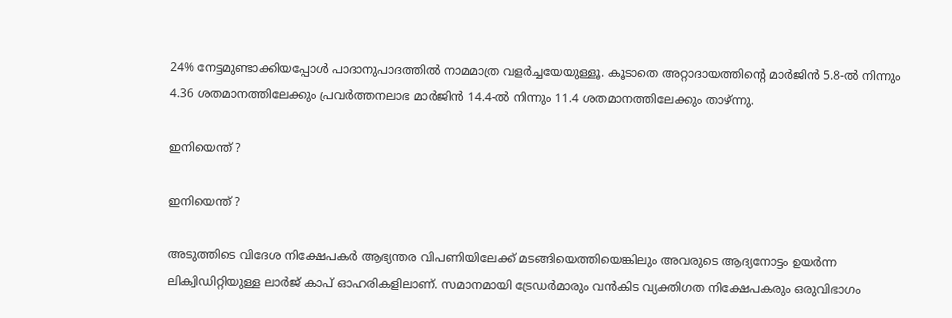24% നേട്ടമുണ്ടാക്കിയപ്പോള്‍ പാദാനുപാദത്തില്‍ നാമമാത്ര വളര്‍ച്ചയേയുള്ളൂ. കൂടാതെ അറ്റാദായത്തിന്റെ മാര്‍ജിന്‍ 5.8-ല്‍ നിന്നും 4.36 ശതമാനത്തിലേക്കും പ്രവര്‍ത്തനലാഭ മാര്‍ജിന്‍ 14.4-ല്‍ നിന്നും 11.4 ശതമാനത്തിലേക്കും താഴ്ന്നു.

ഇനിയെന്ത് ?

ഇനിയെന്ത് ?

അടുത്തിടെ വിദേശ നിക്ഷേപകര്‍ ആഭ്യന്തര വിപണിയിലേക്ക് മടങ്ങിയെത്തിയെങ്കിലും അവരുടെ ആദ്യനോട്ടം ഉയര്‍ന്ന ലിക്വിഡിറ്റിയുള്ള ലാര്‍ജ് കാപ് ഓഹരികളിലാണ്. സമാനമായി ട്രേഡര്‍മാരും വന്‍കിട വ്യക്തിഗത നിക്ഷേപകരും ഒരുവിഭാഗം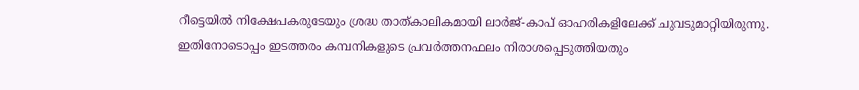റീട്ടെയില്‍ നിക്ഷേപകരുടേയും ശ്രദ്ധ താത്കാലികമായി ലാര്‍ജ്-കാപ് ഓഹരികളിലേക്ക് ചുവടുമാറ്റിയിരുന്നു. ഇതിനോടൊപ്പം ഇടത്തരം കമ്പനികളുടെ പ്രവര്‍ത്തനഫലം നിരാശപ്പെടുത്തിയതും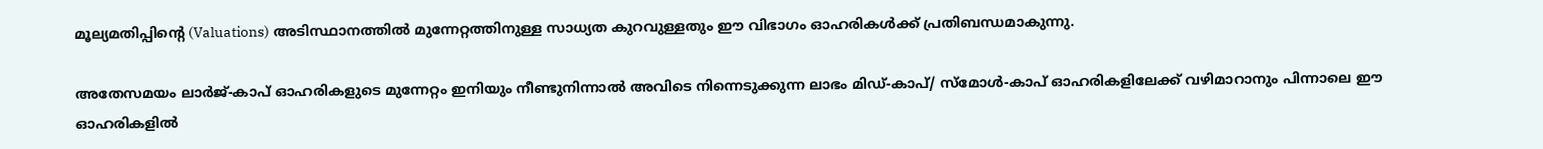മൂല്യമതിപ്പിന്റെ (Valuations) അടിസ്ഥാനത്തില്‍ മുന്നേറ്റത്തിനുള്ള സാധ്യത കുറവുള്ളതും ഈ വിഭാഗം ഓഹരികള്‍ക്ക് പ്രതിബന്ധമാകുന്നു.

അതേസമയം ലാര്‍ജ്-കാപ് ഓഹരികളുടെ മുന്നേറ്റം ഇനിയും നീണ്ടുനിന്നാല്‍ അവിടെ നിന്നെടുക്കുന്ന ലാഭം മിഡ്-കാപ്/ സ്‌മോള്‍-കാപ് ഓഹരികളിലേക്ക് വഴിമാറാനും പിന്നാലെ ഈ ഓഹരികളില്‍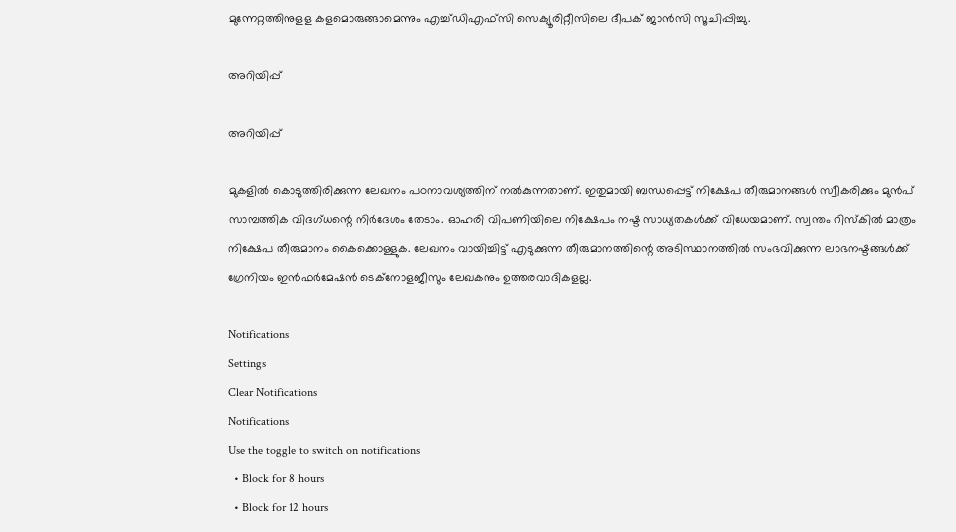മുന്നേറ്റത്തിനുളള കളമൊരുങ്ങാമെന്നും എച്ച്ഡിഎഫ്‌സി സെക്യൂരിറ്റീസിലെ ദീപക് ജാന്‍സി സൂചിപ്പിച്ചു.

അറിയിപ്പ്

അറിയിപ്പ്

മുകളില്‍ കൊടുത്തിരിക്കുന്ന ലേഖനം പഠനാവശ്യത്തിന് നല്‍കുന്നതാണ്. ഇതുമായി ബന്ധപ്പെട്ട് നിക്ഷേപ തീരുമാനങ്ങള്‍ സ്വീകരിക്കും മുന്‍പ് സാമ്പത്തിക വിദഗ്ധന്റെ നിര്‍ദേശം തേടാം. ഓഹരി വിപണിയിലെ നിക്ഷേപം നഷ്ട സാധ്യതകള്‍ക്ക് വിധേയമാണ്. സ്വന്തം റിസ്‌കില്‍ മാത്രം നിക്ഷേപ തീരുമാനം കൈക്കൊള്ളുക. ലേഖനം വായിച്ചിട്ട് എടുക്കുന്ന തീരുമാനത്തിന്റെ അടിസ്ഥാനത്തില്‍ സംഭവിക്കുന്ന ലാഭനഷ്ടങ്ങള്‍ക്ക് ഗ്രേനിയം ഇന്‍ഫര്‍മേഷന്‍ ടെക്നോളജീസും ലേഖകനും ഉത്തരവാദികളല്ല.

Notifications
Settings
Clear Notifications
Notifications
Use the toggle to switch on notifications
  • Block for 8 hours
  • Block for 12 hours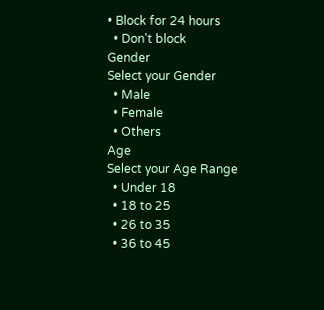• Block for 24 hours
  • Don't block
Gender
Select your Gender
  • Male
  • Female
  • Others
Age
Select your Age Range
  • Under 18
  • 18 to 25
  • 26 to 35
  • 36 to 45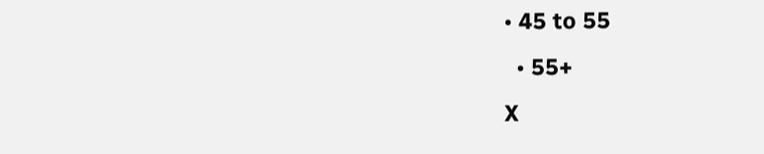• 45 to 55
  • 55+
X